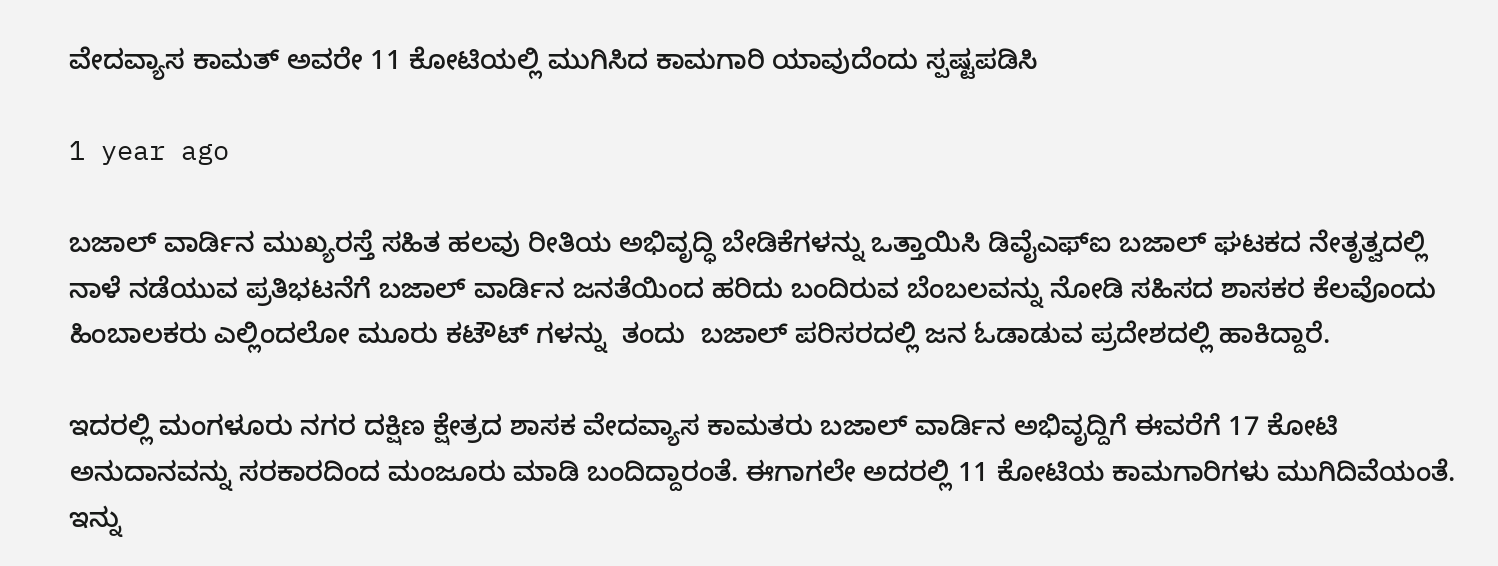ವೇದವ್ಯಾಸ ಕಾಮತ್ ಅವರೇ 11 ಕೋಟಿಯಲ್ಲಿ ಮುಗಿಸಿದ ಕಾಮಗಾರಿ ಯಾವುದೆಂದು ಸ್ಪಷ್ಟಪಡಿಸಿ

1 year ago

ಬಜಾಲ್ ವಾರ್ಡಿನ ಮುಖ್ಯರಸ್ತೆ ಸಹಿತ ಹಲವು ರೀತಿಯ ಅಭಿವೃದ್ಧಿ ಬೇಡಿಕೆಗಳನ್ನು ಒತ್ತಾಯಿಸಿ ಡಿವೈಎಫ್ಐ ಬಜಾಲ್ ಘಟಕದ ನೇತೃತ್ವದಲ್ಲಿ ನಾಳೆ ನಡೆಯುವ ಪ್ರತಿಭಟನೆಗೆ ಬಜಾಲ್ ವಾರ್ಡಿನ ಜನತೆಯಿಂದ ಹರಿದು ಬಂದಿರುವ ಬೆಂಬಲವನ್ನು ನೋಡಿ ಸಹಿಸದ ಶಾಸಕರ ಕೆಲವೊಂದು ಹಿಂಬಾಲಕರು ಎಲ್ಲಿಂದಲೋ ಮೂರು ಕಟೌಟ್ ಗಳನ್ನು  ತಂದು  ಬಜಾಲ್ ಪರಿಸರದಲ್ಲಿ ಜನ ಓಡಾಡುವ ಪ್ರದೇಶದಲ್ಲಿ ಹಾಕಿದ್ದಾರೆ.

ಇದರಲ್ಲಿ ಮಂಗಳೂರು ನಗರ ದಕ್ಷಿಣ ಕ್ಷೇತ್ರದ ಶಾಸಕ ವೇದವ್ಯಾಸ ಕಾಮತರು ಬಜಾಲ್ ವಾರ್ಡಿನ‌ ಅಭಿವೃದ್ದಿಗೆ ಈವರೆಗೆ 17 ಕೋಟಿ ಅನುದಾನವನ್ನು ಸರಕಾರದಿಂದ ಮಂಜೂರು ಮಾಡಿ ಬಂದಿದ್ದಾರಂತೆ. ಈಗಾಗಲೇ ಅದರಲ್ಲಿ 11 ಕೋಟಿಯ ಕಾಮಗಾರಿಗಳು ಮುಗಿದಿವೆಯಂತೆ. ಇನ್ನು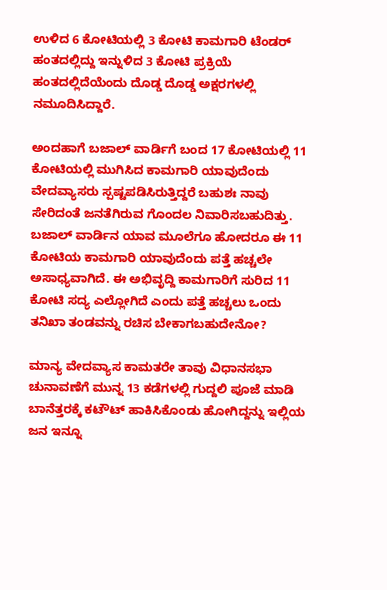ಉಳಿದ 6 ಕೋಟಿಯಲ್ಲಿ 3 ಕೋಟಿ ಕಾಮಗಾರಿ ಟೆಂಡರ್ ಹಂತದಲ್ಲಿದ್ದು ಇನ್ನುಳಿದ 3 ಕೋಟಿ ಪ್ರಕ್ರಿಯೆ ಹಂತದಲ್ಲಿದೆಯೆಂದು ದೊಡ್ಡ ದೊಡ್ಡ ಅಕ್ಷರಗಳಲ್ಲಿ ನಮೂದಿಸಿದ್ದಾರೆ.

ಅಂದಹಾಗೆ ಬಜಾಲ್ ವಾರ್ಡಿಗೆ ಬಂದ 17 ಕೋಟಿಯಲ್ಲಿ 11 ಕೋಟಿಯಲ್ಲಿ ಮುಗಿಸಿದ ಕಾಮಗಾರಿ ಯಾವುದೆಂದು ವೇದವ್ಯಾಸರು ಸ್ಪಷ್ಟಪಡಿಸಿರುತ್ತಿದ್ದರೆ ಬಹುಶಃ ನಾವು ಸೇರಿದಂತೆ ಜನತೆಗಿರುವ ಗೊಂದಲ ನಿವಾರಿಸಬಹುದಿತ್ತು. ಬಜಾಲ್ ವಾರ್ಡಿನ ಯಾವ ಮೂಲೆಗೂ ಹೋದರೂ ಈ 11 ಕೋಟಿಯ ಕಾಮಗಾರಿ ಯಾವುದೆಂದು ಪತ್ತೆ ಹಚ್ಚಲೇ ಅಸಾಧ್ಯವಾಗಿದೆ. ಈ ಅಭಿವೃದ್ದಿ ಕಾಮಗಾರಿಗೆ ಸುರಿದ 11 ಕೋಟಿ ಸದ್ಯ ಎಲ್ಲೋಗಿದೆ ಎಂದು ಪತ್ತೆ ಹಚ್ಚಲು ಒಂದು ತನಿಖಾ ತಂಡವನ್ನು ರಚಿಸ ಬೇಕಾಗಬಹುದೇನೋ?

ಮಾನ್ಯ ವೇದವ್ಯಾಸ ಕಾಮತರೇ ತಾವು ವಿಧಾನಸಭಾ ಚುನಾವಣೆಗೆ ಮುನ್ನ 13 ಕಡೆಗಳಲ್ಲಿ ಗುದ್ದಲಿ ಪೂಜೆ ಮಾಡಿ ಬಾನೆತ್ತರಕ್ಕೆ ಕಟೌಟ್ ಹಾಕಿಸಿಕೊಂಡು ಹೋಗಿದ್ದನ್ನು ಇಲ್ಲಿಯ ಜನ ಇನ್ನೂ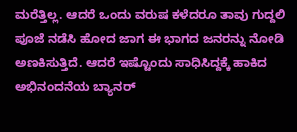ಮರೆತ್ತಿಲ್ಲ. ಆದರೆ ಒಂದು ವರುಷ ಕಳೆದರೂ ತಾವು ಗುದ್ದಲಿ ಪೂಜೆ ನಡೆಸಿ ಹೋದ ಜಾಗ ಈ ಭಾಗದ ಜನರನ್ನು ನೋಡಿ ಅಣಕಿಸುತ್ತಿದೆ. ಆದರೆ ಇಷ್ಟೊಂದು ಸಾಧಿಸಿದ್ದಕ್ಕೆ ಹಾಕಿದ ಅಭಿನಂದನೆಯ ಬ್ಯಾನರ್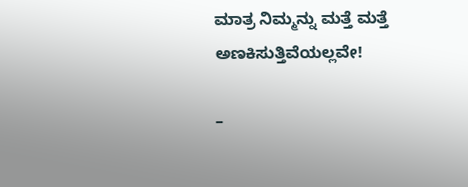ಮಾತ್ರ ನಿಮ್ಮನ್ನು ಮತ್ತೆ ಮತ್ತೆ ಅಣಕಿಸುತ್ತಿವೆಯಲ್ಲವೇ!

–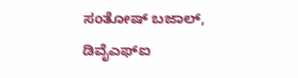ಸಂತೋಷ್ ಬಜಾಲ್, ಡಿವೈಎಫ್ಐ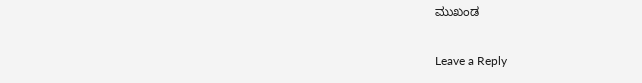ಮುಖಂಡ

Leave a Reply